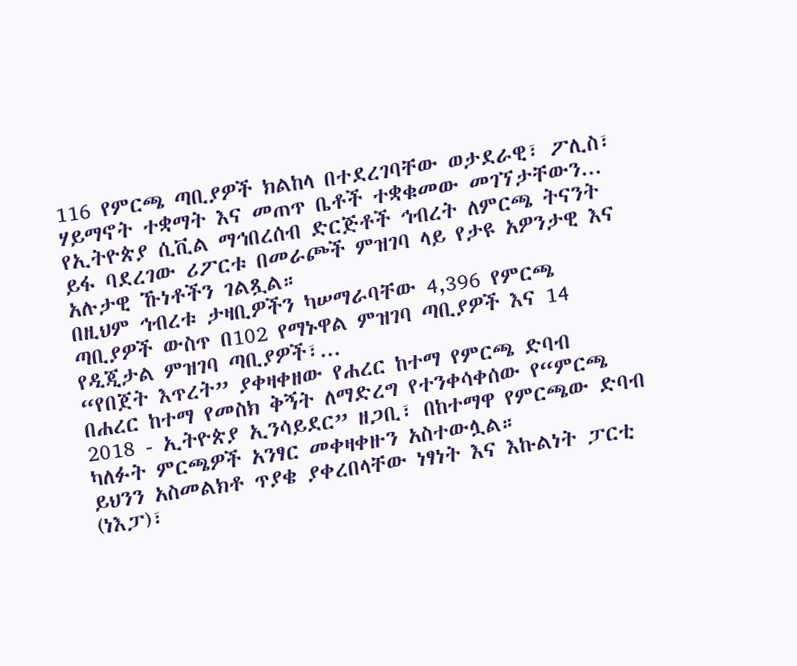116 የምርጫ ጣቢያዎች ክልከላ በተደረገባቸው ወታደራዊ፣ ፖሊስ፣ ሃይማኖት ተቋማት እና መጠጥ ቤቶች ተቋቁመው መገኘታቸውን...
የኢትዮጵያ ሲቪል ማኅበረሰብ ድርጅቶች ኅብረት ለምርጫ ትናንት ይፋ ባደረገው ሪፖርቱ በመራጮች ምዝገባ ላይ የታዩ አዎንታዊ እና አሉታዊ ኹነቶችን ገልጿል።
በዚህም ኅብረቱ ታዛቢዎችን ካሠማራባቸው 4,396 የምርጫ ጣቢያዎች ውስጥ በ102 የማኑዋል ምዝገባ ጣቢያዎች እና 14 የዲጂታል ምዝገባ ጣቢያዎች፣...
“የበጀት እጥረት” ያቀዛቀዘው የሐረር ከተማ የምርጫ ድባብ
በሐረር ከተማ የመስክ ቅኝት ለማድረግ የተንቀሳቀሰው የ“ምርጫ 2018 - ኢትዮጵያ ኢንሳይደር” ዘጋቢ፣ በከተማዋ የምርጫው ድባብ ካለፉት ምርጫዎች አንፃር መቀዛቀዙን አስተውሏል።
ይህንን አስመልክቶ ጥያቄ ያቀረበላቸው ነፃነት እና እኩልነት ፓርቲ (ነእፓ)፣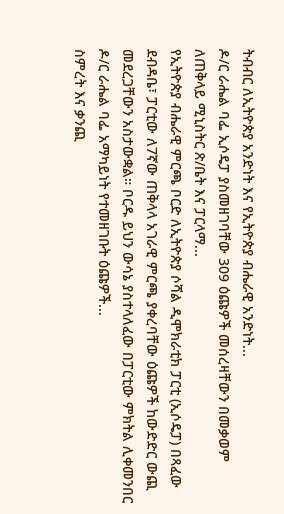ትብብር ለኢትዮጵያ አንድነት እና የኢትዮጵያ ብሔራዊ አንድነት...
ዶ/ር ራሔል ባፌ ኢሶዴፓ ያስመዘገባቸው 309 ዕጩዎች መሰረዛቸውን በመቃወም ለጠቅላይ ሚኒስትር ጽ/ቤት እና ፓርላማ...
የኢትዮጵያ ብሔራዊ ምርጫ ቦርድ ለኢትዮጵያ ሶሻል ዲሞክራቲክ ፓርቲ (ኢሶዴፓ) በጻፈው ደብዳቤ፣ ፓርቲው ለ7ኛው ጠቅላላ አገራዊ ምርጫ ያቀረባቸው ዕጩዎች ከውድድር ውጪ መደረጋቸውን አስታውቋል። ቦርዱ ይህን ውሳኔ ያስተላለፈው በፓርቲው ምክትል ሊቀመንበር ዶ/ር ራሔል ባፌ አማካይነት የተመዘገቡት ዕጩዎች...
ስምረት እና ቃንጪ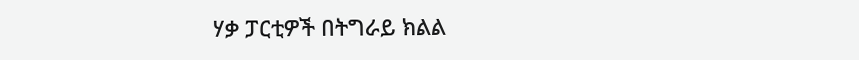ሃቃ ፓርቲዎች በትግራይ ክልል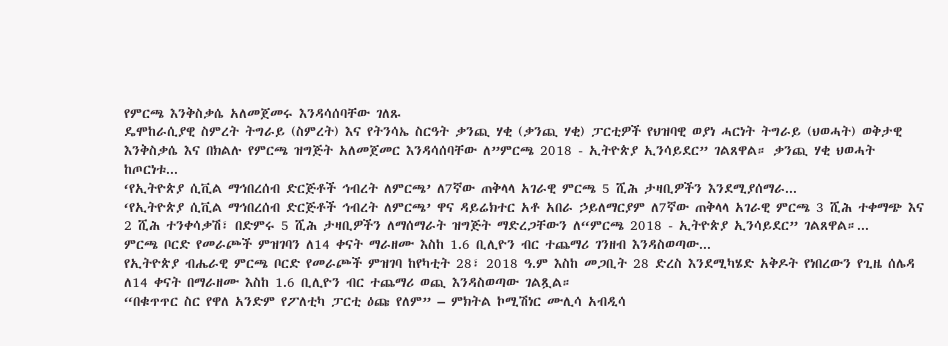የምርጫ እንቅስቃሴ አለመጀመሩ እንዳሳሰባቸው ገለጹ
ዴሞከራሲያዊ ስምረት ትግራይ (ስምረት) እና የትንሳኤ ስርዓት ቃንጪ ሃቂ (ቃንጪ ሃቂ) ፓርቲዎች የህዝባዊ ወያነ ሓርነት ትግራይ (ህወሓት) ወቅታዊ እንቅስቃሴ እና በክልሉ የምርጫ ዝግጅት አለመጀመር እንዳሳሰባቸው ለ”ምርጫ 2018 - ኢትዮጵያ ኢንሳይደር” ገልጸዋል። ቃንጪ ሃቂ ህወሓት ከጦርነቱ...
‘የኢትዮጵያ ሲቪል ማኅበረሰብ ድርጅቶች ኅብረት ለምርጫ’ ለ7ኛው ጠቅላላ አገራዊ ምርጫ 5 ሺሕ ታዛቢዎችን እንደሚያሰማራ...
‘የኢትዮጵያ ሲቪል ማኅበረሰብ ድርጅቶች ኅብረት ለምርጫ’ ዋና ዳይሬክተር አቶ አበራ ኃይለማርያም ለ7ኛው ጠቅላላ አገራዊ ምርጫ 3 ሺሕ ተቀማጭ እና 2 ሺሕ ተንቀሳቃሽ፣ በድምሩ 5 ሺሕ ታዛቢዎችን ለማሰማራት ዝግጅት ማድረጋቸውን ለ“ምርጫ 2018 - ኢትዮጵያ ኢንሳይደር” ገልጸዋል።...
ምርጫ ቦርድ የመራጮች ምዝገባን ለ14 ቀናት ማራዘሙ እስከ 1.6 ቢሊዮን ብር ተጨማሪ ገንዘብ እንዳስወጣው...
የኢትዮጵያ ብሔራዊ ምርጫ ቦርድ የመራጮች ምዝገባ ከየካቲት 28፣ 2018 ዓ.ም እስከ መጋቢት 28 ድረስ እንደሚካሄድ አቅዶት የነበረውን የጊዜ ሰሌዳ ለ14 ቀናት በማራዘሙ እስከ 1.6 ቢሊዮን ብር ተጨማሪ ወጪ እንዳስወጣው ገልጿል።
“በቁጥጥር ስር የዋለ አንድም የፖለቲካ ፓርቲ ዕጩ የለም” – ምክትል ኮሚሽነር ሙሊሳ አብዲሳ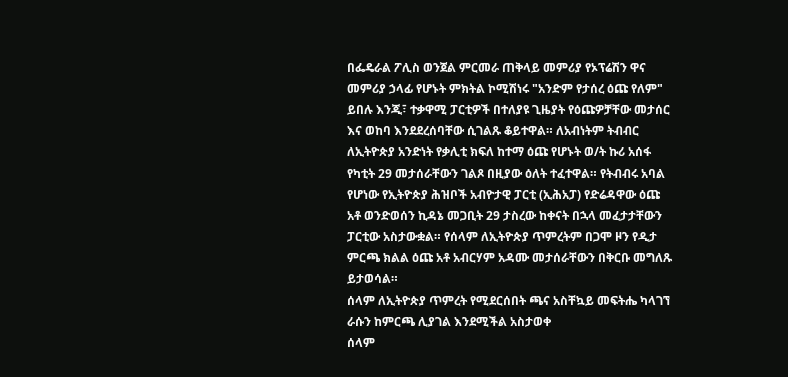በፌዴራል ፖሊስ ወንጀል ምርመራ ጠቅላይ መምሪያ የኦፕሬሽን ዋና መምሪያ ኃላፊ የሆኑት ምክትል ኮሚሽነሩ "አንድም የታሰረ ዕጩ የለም" ይበሉ እንጂ፣ ተቃዋሚ ፓርቲዎች በተለያዩ ጊዜያት የዕጩዎቻቸው መታሰር እና ወከባ እንደደረሰባቸው ሲገልጹ ቆይተዋል። ለአብነትም ትብብር ለኢትዮጵያ አንድነት የቃሊቲ ክፍለ ከተማ ዕጩ የሆኑት ወ/ት ኩሪ አሰፋ የካቲት 29 መታሰራቸውን ገልጾ በዚያው ዕለት ተፈተዋል። የትብብሩ አባል የሆነው የኢትዮጵያ ሕዝቦች አብዮታዊ ፓርቲ (ኢሕአፓ) የድሬዳዋው ዕጩ አቶ ወንድወሰን ኪዳኔ መጋቢት 29 ታስረው ከቀናት በኋላ መፈታታቸውን ፓርቲው አስታውቋል። የሰላም ለኢትዮጵያ ጥምረትም በጋሞ ዞን የዲታ ምርጫ ክልል ዕጩ አቶ አብርሃም አዳሙ መታሰራቸውን በቅርቡ መግለጹ ይታወሳል።
ሰላም ለኢትዮጵያ ጥምረት የሚደርሰበት ጫና አስቸኳይ መፍትሔ ካላገኘ ራሱን ከምርጫ ሊያገል እንደሚችል አስታወቀ
ሰላም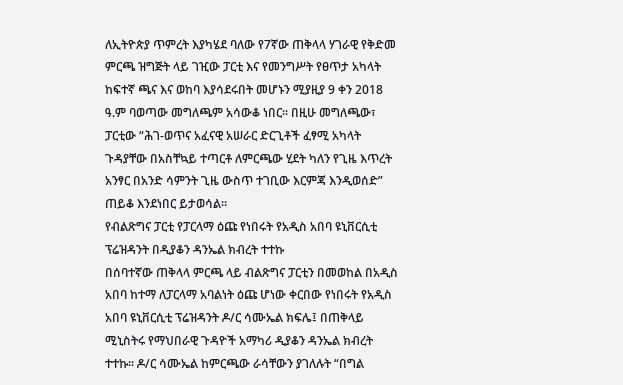ለኢትዮጵያ ጥምረት እያካሄደ ባለው የ7ኛው ጠቅላላ ሃገራዊ የቅድመ ምርጫ ዝግጅት ላይ ገዢው ፓርቲ እና የመንግሥት የፀጥታ አካላት ከፍተኛ ጫና እና ወከባ እያሳደሩበት መሆኑን ሚያዚያ 9 ቀን 2018 ዓ.ም ባወጣው መግለጫም አሳውቆ ነበር። በዚሁ መግለጫው፣ ፓርቲው “ሕገ-ወጥና አፈናዊ አሠራር ድርጊቶች ፈፃሚ አካላት ጉዳያቸው በአስቸኳይ ተጣርቶ ለምርጫው ሂደት ካለን የጊዜ እጥረት አንፃር በአንድ ሳምንት ጊዜ ውስጥ ተገቢው እርምጃ እንዲወሰድ” ጠይቆ እንደነበር ይታወሳል።
የብልጽግና ፓርቲ የፓርላማ ዕጩ የነበሩት የአዲስ አበባ ዩኒቨርሲቲ ፕሬዝዳንት በዲያቆን ዳንኤል ክብረት ተተኩ
በሰባተኛው ጠቅላላ ምርጫ ላይ ብልጽግና ፓርቲን በመወከል በአዲስ አበባ ከተማ ለፓርላማ አባልነት ዕጩ ሆነው ቀርበው የነበሩት የአዲስ አበባ ዩኒቨርሲቲ ፕሬዝዳንት ዶ/ር ሳሙኤል ክፍሌ፤ በጠቅላይ ሚኒስትሩ የማህበራዊ ጉዳዮች አማካሪ ዲያቆን ዳንኤል ክብረት ተተኩ። ዶ/ር ሳሙኤል ከምርጫው ራሳቸውን ያገለሉት “በግል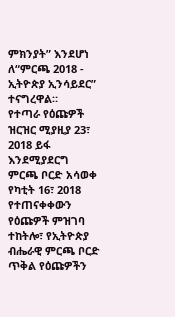ምክንያት” እንደሆነ ለ“ምርጫ 2018 - ኢትዮጵያ ኢንሳይደር” ተናግረዋል።
የተጣራ የዕጩዎች ዝርዝር ሚያዚያ 23፣ 2018 ይፋ እንደሚያደርግ ምርጫ ቦርድ አሳወቀ
የካቲት 16፣ 2018 የተጠናቀቀውን የዕጩዎች ምዝገባ ተከትሎ፣ የኢትዮጵያ ብሔራዊ ምርጫ ቦርድ ጥቅል የዕጩዎችን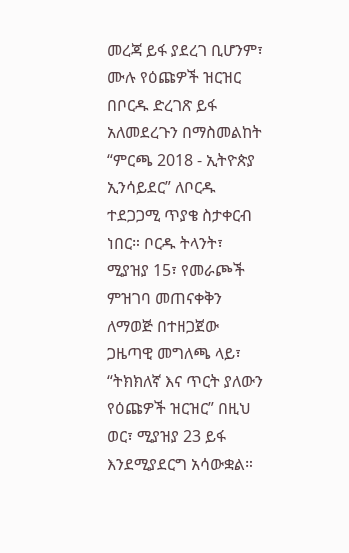መረጃ ይፋ ያደረገ ቢሆንም፣ ሙሉ የዕጩዎች ዝርዝር በቦርዱ ድረገጽ ይፋ አለመደረጉን በማስመልከት “ምርጫ 2018 - ኢትዮጵያ ኢንሳይደር” ለቦርዱ ተደጋጋሚ ጥያቄ ስታቀርብ ነበር። ቦርዱ ትላንት፣ ሚያዝያ 15፣ የመራጮች ምዝገባ መጠናቀቅን ለማወጅ በተዘጋጀው ጋዜጣዊ መግለጫ ላይ፣ “ትክክለኛ እና ጥርት ያለውን የዕጩዎች ዝርዝር” በዚህ ወር፣ ሚያዝያ 23 ይፋ እንደሚያደርግ አሳውቋል።